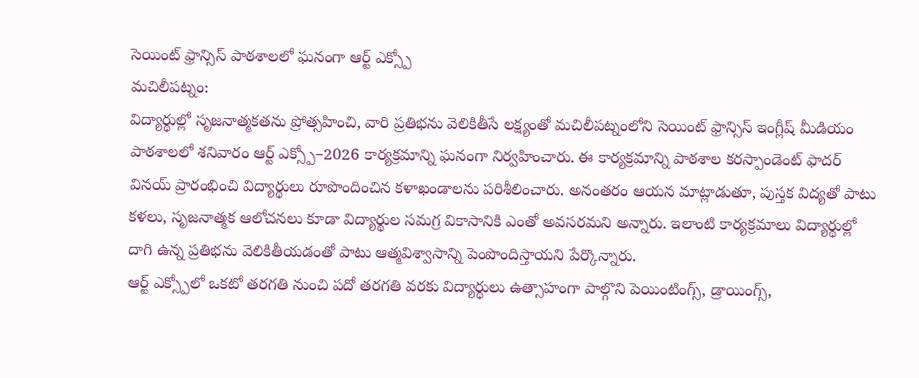సెయింట్ ఫ్రాన్సిస్ పాఠశాలలో ఘనంగా ఆర్ట్ ఎక్స్పో
మచిలీపట్నం:
విద్యార్థుల్లో సృజనాత్మకతను ప్రోత్సహించి, వారి ప్రతిభను వెలికితీసే లక్ష్యంతో మచిలీపట్నంలోని సెయింట్ ఫ్రాన్సిస్ ఇంగ్లీష్ మీడియం పాఠశాలలో శనివారం ఆర్ట్ ఎక్స్పో–2026 కార్యక్రమాన్ని ఘనంగా నిర్వహించారు. ఈ కార్యక్రమాన్ని పాఠశాల కరస్పాండెంట్ ఫాదర్ వినయ్ ప్రారంభించి విద్యార్థులు రూపొందించిన కళాఖండాలను పరిశీలించారు. అనంతరం ఆయన మాట్లాడుతూ, పుస్తక విద్యతో పాటు కళలు, సృజనాత్మక ఆలోచనలు కూడా విద్యార్థుల సమగ్ర వికాసానికి ఎంతో అవసరమని అన్నారు. ఇలాంటి కార్యక్రమాలు విద్యార్థుల్లో దాగి ఉన్న ప్రతిభను వెలికితీయడంతో పాటు ఆత్మవిశ్వాసాన్ని పెంపొందిస్తాయని పేర్కొన్నారు.
ఆర్ట్ ఎక్స్పోలో ఒకటో తరగతి నుంచి పదో తరగతి వరకు విద్యార్థులు ఉత్సాహంగా పాల్గొని పెయింటింగ్స్, డ్రాయింగ్స్,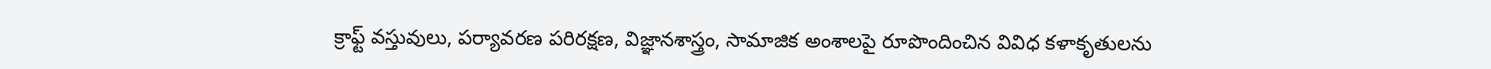క్రాఫ్ట్ వస్తువులు, పర్యావరణ పరిరక్షణ, విజ్ఞానశాస్త్రం, సామాజిక అంశాలపై రూపొందించిన వివిధ కళాకృతులను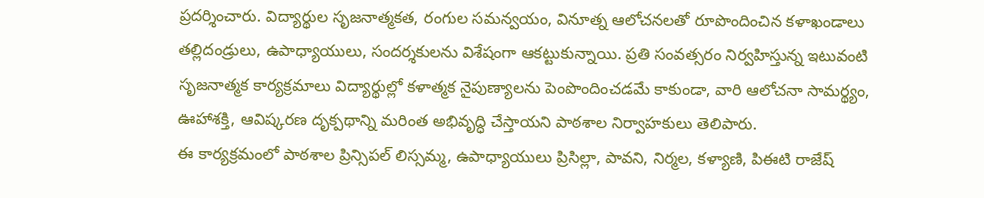ప్రదర్శించారు. విద్యార్థుల సృజనాత్మకత, రంగుల సమన్వయం, వినూత్న ఆలోచనలతో రూపొందించిన కళాఖండాలు తల్లిదండ్రులు, ఉపాధ్యాయులు, సందర్శకులను విశేషంగా ఆకట్టుకున్నాయి. ప్రతి సంవత్సరం నిర్వహిస్తున్న ఇటువంటి సృజనాత్మక కార్యక్రమాలు విద్యార్థుల్లో కళాత్మక నైపుణ్యాలను పెంపొందించడమే కాకుండా, వారి ఆలోచనా సామర్థ్యం, ఊహాశక్తి, ఆవిష్కరణ దృక్పథాన్ని మరింత అభివృద్ధి చేస్తాయని పాఠశాల నిర్వాహకులు తెలిపారు.
ఈ కార్యక్రమంలో పాఠశాల ప్రిన్సిపల్ లిస్సమ్మ, ఉపాధ్యాయులు ప్రిసిల్లా, పావని, నిర్మల, కళ్యాణి, పిఈటి రాజేష్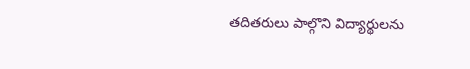తదితరులు పాల్గొని విద్యార్థులను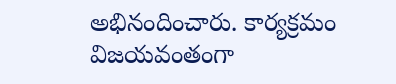అభినందించారు. కార్యక్రమం విజయవంతంగా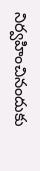నిర్వహించినందుకు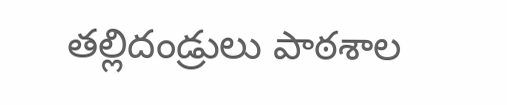తల్లిదండ్రులు పాఠశాల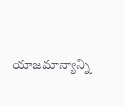యాజమాన్యాన్ని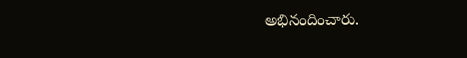అభినందించారు.